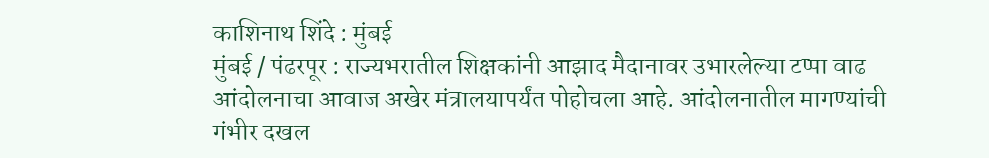काशिनाथ शिंदे : मुंबई
मुंबई / पंढरपूर : राज्यभरातील शिक्षकांनी आझाद मैदानावर उभारलेल्या टप्पा वाढ आंदोलनाचा आवाज अखेर मंत्रालयापर्यंत पोहोचला आहे. आंदोलनातील मागण्यांची गंभीर दखल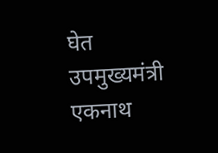घेत उपमुख्यमंत्री एकनाथ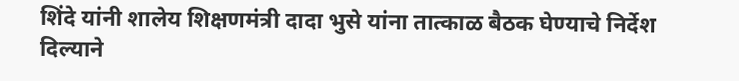शिंदे यांनी शालेय शिक्षणमंत्री दादा भुसे यांना तात्काळ बैठक घेण्याचे निर्देश दिल्याने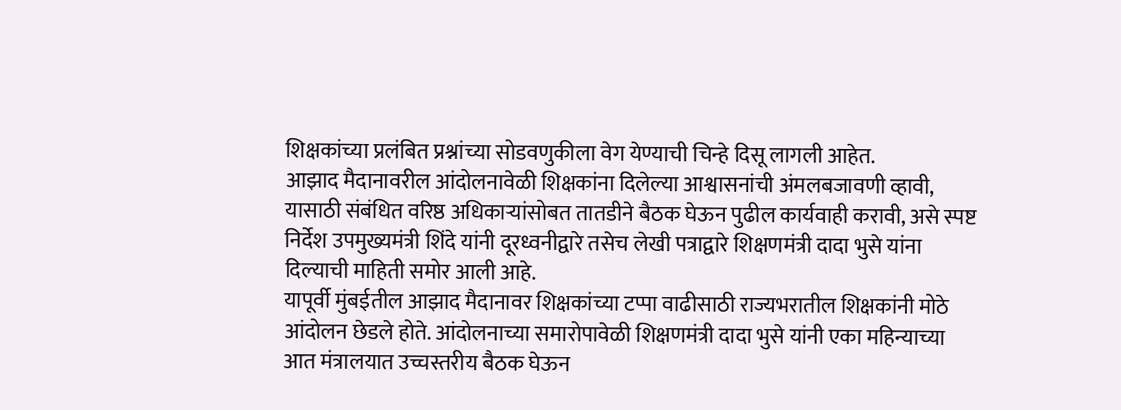शिक्षकांच्या प्रलंबित प्रश्नांच्या सोडवणुकीला वेग येण्याची चिन्हे दिसू लागली आहेत.
आझाद मैदानावरील आंदोलनावेळी शिक्षकांना दिलेल्या आश्वासनांची अंमलबजावणी व्हावी, यासाठी संबंधित वरिष्ठ अधिकाऱ्यांसोबत तातडीने बैठक घेऊन पुढील कार्यवाही करावी, असे स्पष्ट निर्देश उपमुख्यमंत्री शिंदे यांनी दूरध्वनीद्वारे तसेच लेखी पत्राद्वारे शिक्षणमंत्री दादा भुसे यांना दिल्याची माहिती समोर आली आहे.
यापूर्वी मुंबईतील आझाद मैदानावर शिक्षकांच्या टप्पा वाढीसाठी राज्यभरातील शिक्षकांनी मोठे आंदोलन छेडले होते. आंदोलनाच्या समारोपावेळी शिक्षणमंत्री दादा भुसे यांनी एका महिन्याच्या आत मंत्रालयात उच्चस्तरीय बैठक घेऊन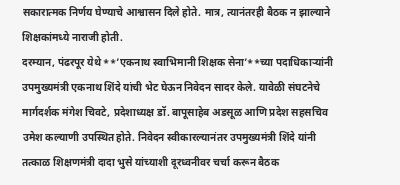सकारात्मक निर्णय घेण्याचे आश्वासन दिले होते. मात्र, त्यानंतरही बैठक न झाल्याने शिक्षकांमध्ये नाराजी होती.
दरम्यान, पंढरपूर येथे **’एकनाथ स्वाभिमानी शिक्षक सेना’**च्या पदाधिकाऱ्यांनी उपमुख्यमंत्री एकनाथ शिंदे यांची भेट घेऊन निवेदन सादर केले. यावेळी संघटनेचे मार्गदर्शक मंगेश चिवटे, प्रदेशाध्यक्ष डॉ. बापूसाहेब अडसूळ आणि प्रदेश सहसचिव उमेश कल्याणी उपस्थित होते. निवेदन स्वीकारल्यानंतर उपमुख्यमंत्री शिंदे यांनी तत्काळ शिक्षणमंत्री दादा भुसे यांच्याशी दूरध्वनीवर चर्चा करून बैठक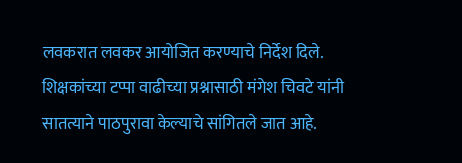लवकरात लवकर आयोजित करण्याचे निर्देश दिले.
शिक्षकांच्या टप्पा वाढीच्या प्रश्नासाठी मंगेश चिवटे यांनी सातत्याने पाठपुरावा केल्याचे सांगितले जात आहे.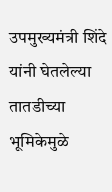उपमुख्यमंत्री शिंदे यांनी घेतलेल्या तातडीच्या भूमिकेमुळे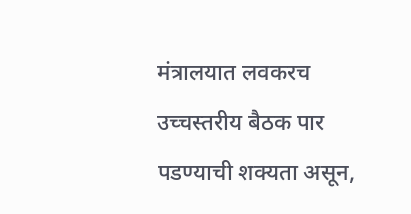मंत्रालयात लवकरच उच्चस्तरीय बैठक पार पडण्याची शक्यता असून,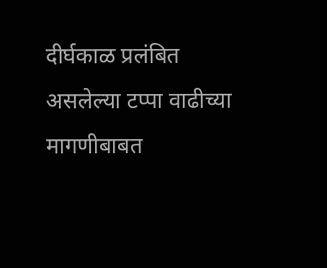दीर्घकाळ प्रलंबित असलेल्या टप्पा वाढीच्या मागणीबाबत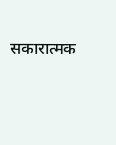सकारात्मक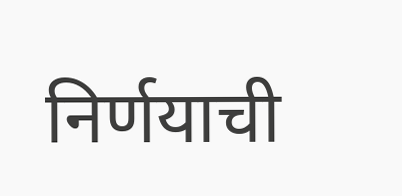निर्णयाची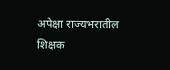अपेक्षा राज्यभरातील शिक्षक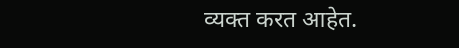व्यक्त करत आहेत.